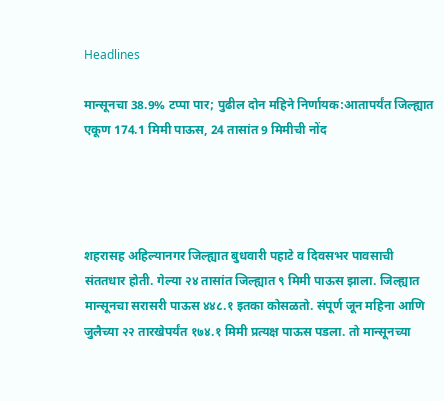Headlines

मान्सूनचा 38.9% टप्पा पार; पुढील दोन महिने निर्णायक:आतापर्यंत जिल्ह्यात एकूण 174.1 मिमी पाऊस, 24 तासांत 9 मिमीची नोंद




शहरासह अहिल्यानगर जिल्ह्यात बुधवारी पहाटे व दिवसभर पावसाची संततधार होती. गेल्या २४ तासांत जिल्ह्यात ९ मिमी पाऊस झाला. जिल्ह्यात मान्सूनचा सरासरी पाऊस ४४८.१ इतका कोसळतो. संपूर्ण जून महिना आणि जुलैच्या २२ तारखेपर्यंत १७४.१ मिमी प्रत्यक्ष पाऊस पडला. तो मान्सूनच्या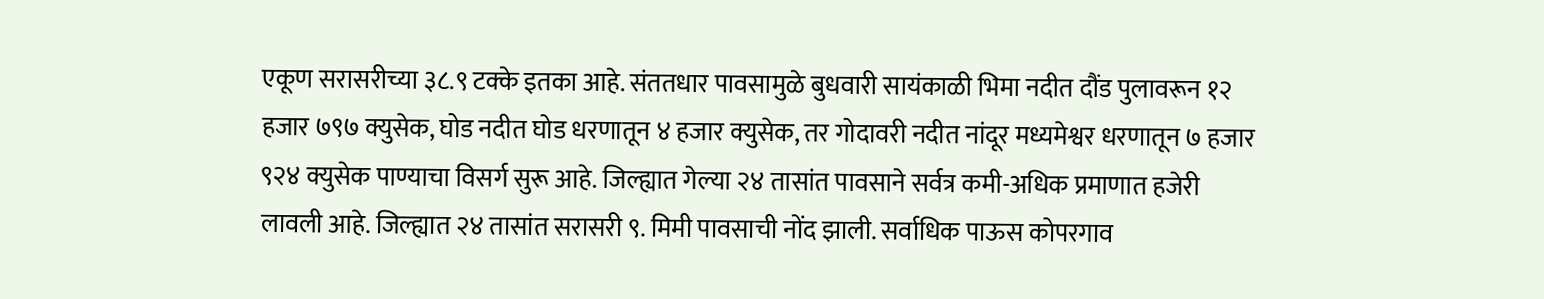एकूण सरासरीच्या ३८.९ टक्के इतका आहे. संततधार पावसामुळे बुधवारी सायंकाळी भिमा नदीत दौंड पुलावरून १२ हजार ७९७ क्युसेक, घोड नदीत घोड धरणातून ४ हजार क्युसेक, तर गोदावरी नदीत नांदूर मध्यमेश्वर धरणातून ७ हजार ९२४ क्युसेक पाण्याचा विसर्ग सुरू आहे. जिल्ह्यात गेल्या २४ तासांत पावसाने सर्वत्र कमी-अधिक प्रमाणात हजेरी लावली आहे. जिल्ह्यात २४ तासांत सरासरी ९. मिमी पावसाची नोंद झाली. सर्वाधिक पाऊस कोपरगाव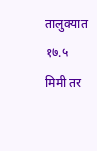तालुक्यात १७.५ मिमी तर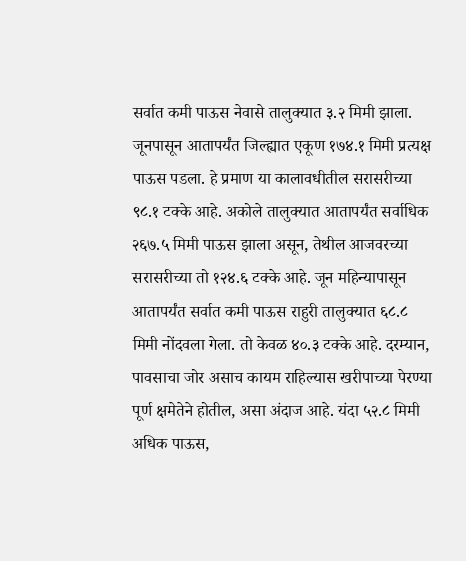सर्वात कमी पाऊस नेवासे तालुक्यात ३.२ मिमी झाला. जूनपासून आतापर्यंत जिल्ह्यात एकूण १७४.१ मिमी प्रत्यक्ष पाऊस पडला. हे प्रमाण या कालावधीतील सरासरीच्या ९८.१ टक्के आहे. अकोले तालुक्यात आतापर्यंत सर्वाधिक २६७.५ मिमी पाऊस झाला असून, तेथील आजवरच्या सरासरीच्या तो १२४.६ टक्के आहे. जून महिन्यापासून आतापर्यंत सर्वात कमी पाऊस राहुरी तालुक्यात ६८.८ मिमी नोंदवला गेला. तो केवळ ४०.३ टक्के आहे. दरम्यान, पावसाचा जोर असाच कायम राहिल्यास खरीपाच्या पेरण्या पूर्ण क्षमेतेने होतील, असा अंदाज आहे. यंदा ५२.८ मिमी अधिक पाऊस,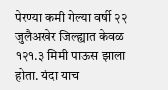पेरण्या कमी गेल्या वर्षी २२ जुलैअखेर जिल्ह्यात केवळ १२१.३ मिमी पाऊस झाला होता. यंदा याच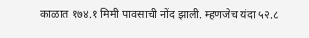काळात १७४.१ मिमी पावसाची नोंद झाली. म्हणजेच यंदा ५२.८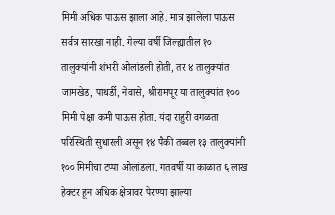मिमी अधिक पाऊस झाला आहे. मात्र झालेला पाऊस सर्वत्र सारखा नाही. गेल्या वर्षी जिल्ह्यातील १० तालुक्यांनी शंभरी ओलांडली होती, तर ४ तालुक्यांत जामखेड, पाथर्डी, नेवासे, श्रीरामपूर या तालुक्यांत १०० मिमी पेक्षा कमी पाऊस होता. यंदा राहुरी वगळता परिस्थिती सुधारली असून १४ पैकी तब्बल १३ तालुक्यांनी १०० मिमीचा टप्पा ओलांडला. गतवर्षी या काळात ६ लाख हेक्टर हून अधिक क्षेत्रावर पेरण्या झाल्या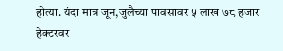होत्या. यंदा मात्र जून,जुलैच्या पावसावर ५ लाख ७८ हजार हेक्टरवर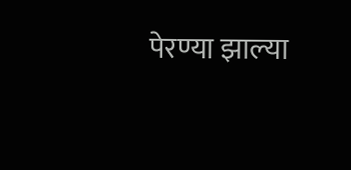पेरण्या झाल्या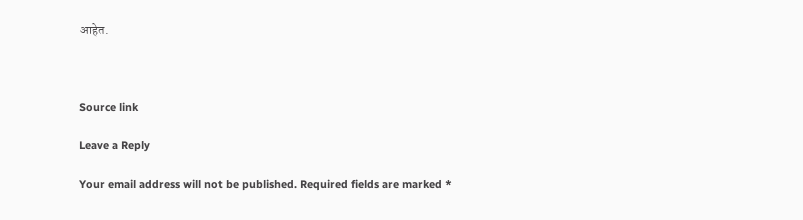आहेत.



Source link

Leave a Reply

Your email address will not be published. Required fields are marked *